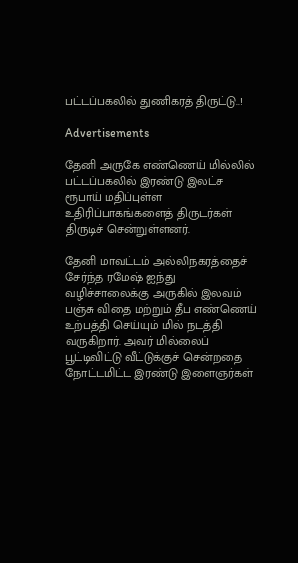பட்டப்பகலில் துணிகரத் திருட்டு..!

Advertisements

தேனி அருகே எண்ணெய் மில்லில் பட்டப்பகலில் இரண்டு இலட்ச ரூபாய் மதிப்புள்ள உதிரிப்பாகங்களைத் திருடர்கள் திருடிச் சென்றுள்ளனர்.

தேனி மாவட்டம் அல்லிநகரத்தைச் சேர்ந்த ரமேஷ் ஐந்து வழிச்சாலைக்கு அருகில் இலவம் பஞ்சு விதை மற்றும் தீப எண்ணெய் உற்பத்தி செய்யும் மில் நடத்தி வருகிறார். அவர் மில்லைப் பூட்டிவிட்டு வீட்டுக்குச் சென்றதை நோட்டமிட்ட இரண்டு இளைஞர்கள்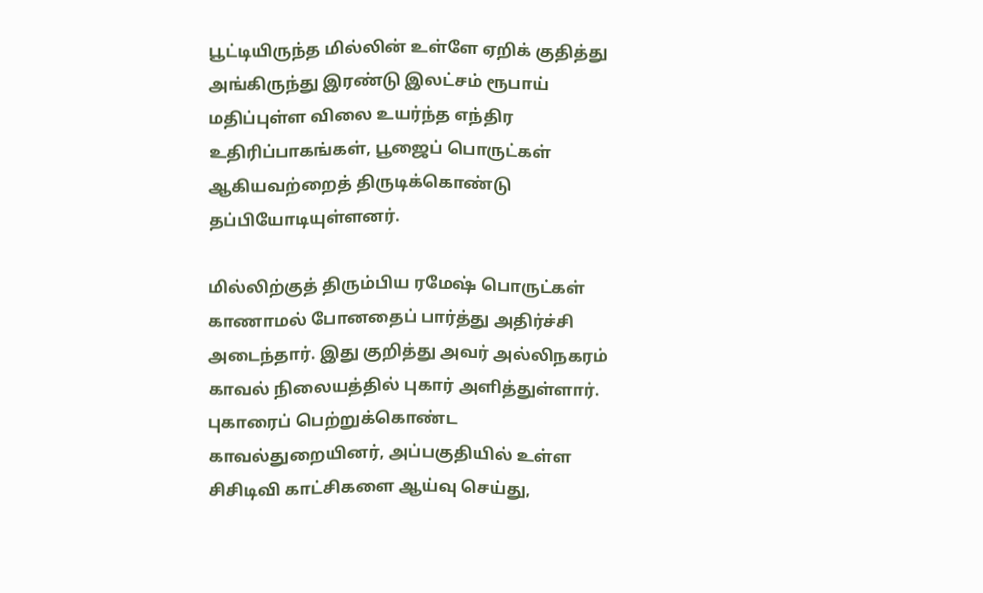பூட்டியிருந்த மில்லின் உள்ளே ஏறிக் குதித்து அங்கிருந்து இரண்டு இலட்சம் ரூபாய் மதிப்புள்ள விலை உயர்ந்த எந்திர உதிரிப்பாகங்கள், பூஜைப் பொருட்கள் ஆகியவற்றைத் திருடிக்கொண்டு தப்பியோடியுள்ளனர்.

மில்லிற்குத் திரும்பிய ரமேஷ் பொருட்கள் காணாமல் போனதைப் பார்த்து அதிர்ச்சி அடைந்தார். இது குறித்து அவர் அல்லிநகரம் காவல் நிலையத்தில் புகார் அளித்துள்ளார். புகாரைப் பெற்றுக்கொண்ட காவல்துறையினர், அப்பகுதியில் உள்ள சிசிடிவி காட்சிகளை ஆய்வு செய்து,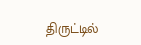திருட்டில்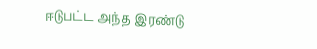ஈடுபட்ட அந்த இரண்டு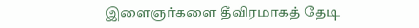இளைஞர்களை தீவிரமாகத் தேடி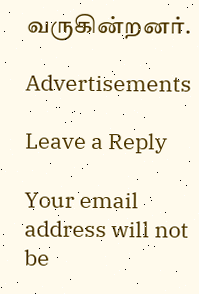வருகின்றனர்.

Advertisements

Leave a Reply

Your email address will not be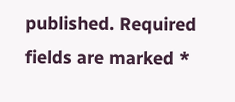published. Required fields are marked *